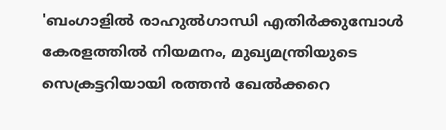'ബംഗാളിൽ രാഹുൽഗാന്ധി എതിർക്കുമ്പോൾ കേരളത്തിൽ നിയമനം, മുഖ്യമന്ത്രിയുടെ സെക്രട്ടറിയായി രത്തൻ ഖേൽക്കറെ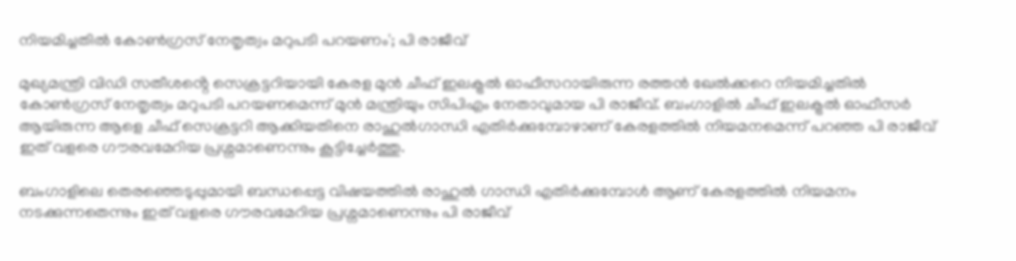നിയമിച്ചതിൽ കോൺഗ്രസ് നേതൃത്വം മറുപടി പറയണം'; പി രാജീവ്

മുഖ്യമന്ത്രി വിഡി സതീശൻ്റെ സെക്രട്ടറിയായി കേരള മുന്‍ ചീഫ് ഇലക്ട്രല്‍ ഓഫീസറായിരുന്ന രത്തന്‍ ഖേല്‍ക്കറെ നിയമിച്ചതിൽ കോൺഗ്രസ് നേതൃത്വം മറുപടി പറയണമെന്ന് മുൻ മന്ത്രിയും സിപിഎം നേതാവുമായ പി രാജീവ്. ബംഗാളിൽ ചീഫ് ഇലക്ട്രൽ ഓഫീസർ ആയിരുന്ന ആളെ ചീഫ് സെക്രട്ടറി ആക്കിയതിനെ രാഹുൽഗാന്ധി എതിർക്കുമ്പോഴാണ് കേരളത്തിൽ നിയമനമെന്ന് പറഞ്ഞ പി രാജീവ് ഇത് വളരെ ഗൗരവമേറിയ പ്രശ്നമാണെന്നും കൂട്ടിച്ചേർത്തു.

ബംഗാളിലെ തെരഞ്ഞെടുപ്പുമായി ബന്ധപ്പെട്ട വിഷയത്തിൽ രാഹുൽ ഗാന്ധി എതിർക്കുമ്പോൾ ആണ് കേരളത്തിൽ നിയമനം നടക്കുന്നതെന്നും ഇത് വളരെ ഗൗരവമേറിയ പ്രശ്നമാണെന്നും പി രാജീവ്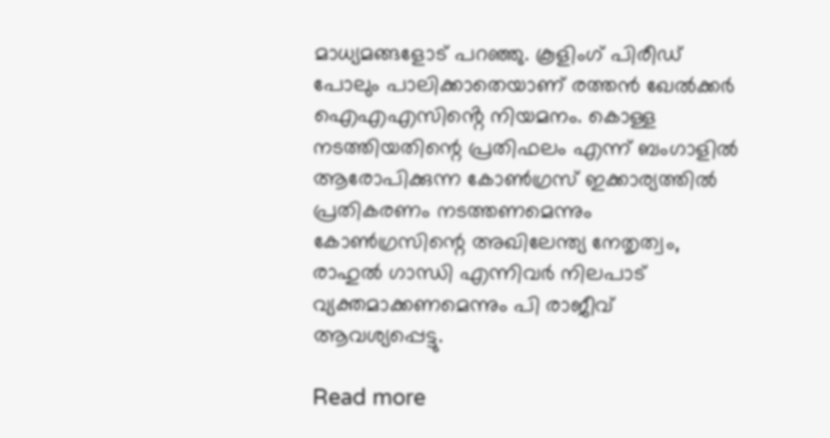മാധ്യമങ്ങളോട് പറഞ്ഞു. കൂളിംഗ് പിരീഡ് പോലും പാലിക്കാതെയാണ് രത്തൻ ഖേൽക്കർ ഐഎഎസിൻ്റെ നിയമനം. കൊള്ള നടത്തിയതിന്റെ പ്രതിഫലം എന്ന് ബംഗാളിൽ ആരോപിക്കുന്ന കോൺഗ്രസ് ഇക്കാര്യത്തിൽ പ്രതികരണം നടത്തണമെന്നും കോൺഗ്രസിന്റെ അഖിലേന്ത്യ നേതൃത്വം, രാഹുൽ ഗാന്ധി എന്നിവർ നിലപാട് വ്യക്തമാക്കണമെന്നും പി രാജീവ് ആവശ്യപ്പെട്ടു.

Read more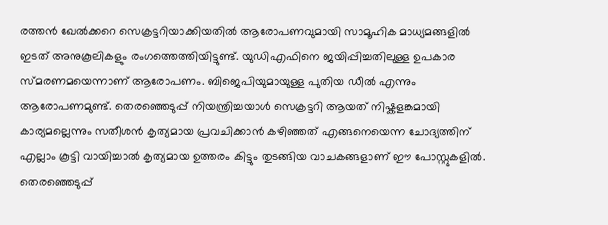രത്തൻ ഖേൽക്കറെ സെക്രട്ടറിയാക്കിയതിൽ ആരോപണവുമായി സാമൂഹിക മാധ്യമങ്ങളിൽ ഇടത് അനുകൂലികളും രംഗത്തെത്തിയിട്ടുണ്ട്. യുഡിഎഫിനെ ജയിപ്പിച്ചതിലുള്ള ഉപകാര സ്മരണമയെന്നാണ് ആരോപണം. ബിജെപിയുമായുള്ള പുതിയ ഡീൽ എന്നും ആരോപണമുണ്ട്. തെരഞ്ഞെടുപ്പ് നിയന്ത്രിച്ചയാള്‍ സെക്രട്ടറി ആയത് നിഷ്കളങ്കമായി കാര്യമല്ലെന്നും സതീശൻ കൃത്യമായ പ്രവചിക്കാൻ കഴിഞ്ഞത് എങ്ങനെയെന്ന ചോദ്യത്തിന് എല്ലാം കൂട്ടി വായിച്ചാൽ കൃത്യമായ ഉത്തരം കിട്ടും തുടങ്ങിയ വാചകങ്ങളാണ് ഈ പോസ്റ്റുകളിൽ. തെരഞ്ഞെടുപ്പ്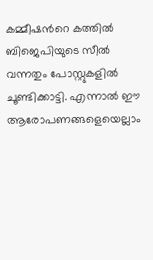കമ്മീഷന്‍റെ കത്തില്‍ ബിജെപിയുടെ സീല്‍ വന്നതും പോസ്റ്റുകളില്‍ ചൂണ്ടിക്കാട്ടി. എന്നാൽ ഈ ആരോപണങ്ങളെയെല്ലാം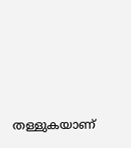തള്ളുകയാണ്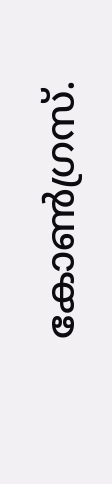കോണ്‍ഗ്രസ്.